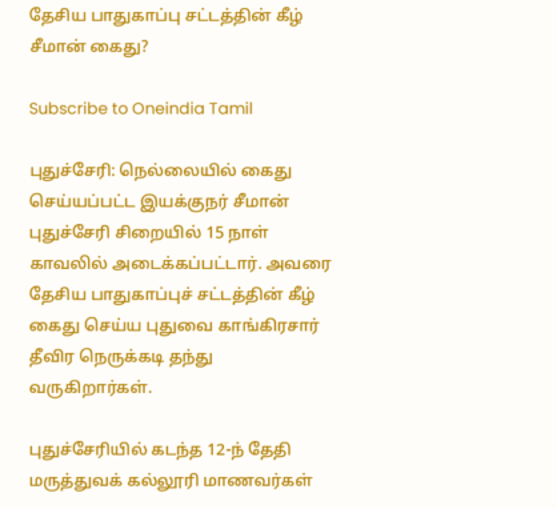தேசிய பாதுகாப்பு சட்டத்தின் கீழ் சீமான் கைது?

Subscribe to Oneindia Tamil

புதுச்சேரி: நெல்லையில் கைது செய்யப்பட்ட இயக்குநர் சீமான் புதுச்சேரி சிறையில் 15 நாள் காவலில் அடைக்கப்பட்டார். அவரை தேசிய பாதுகாப்புச் சட்டத்தின் கீழ் கைது செய்ய புதுவை காங்கிரசார் தீவிர நெருக்கடி தந்து வருகிறார்கள்.

புதுச்சேரியில் கடந்த 12-ந் தேதி மருத்துவக் கல்லூரி மாணவர்கள்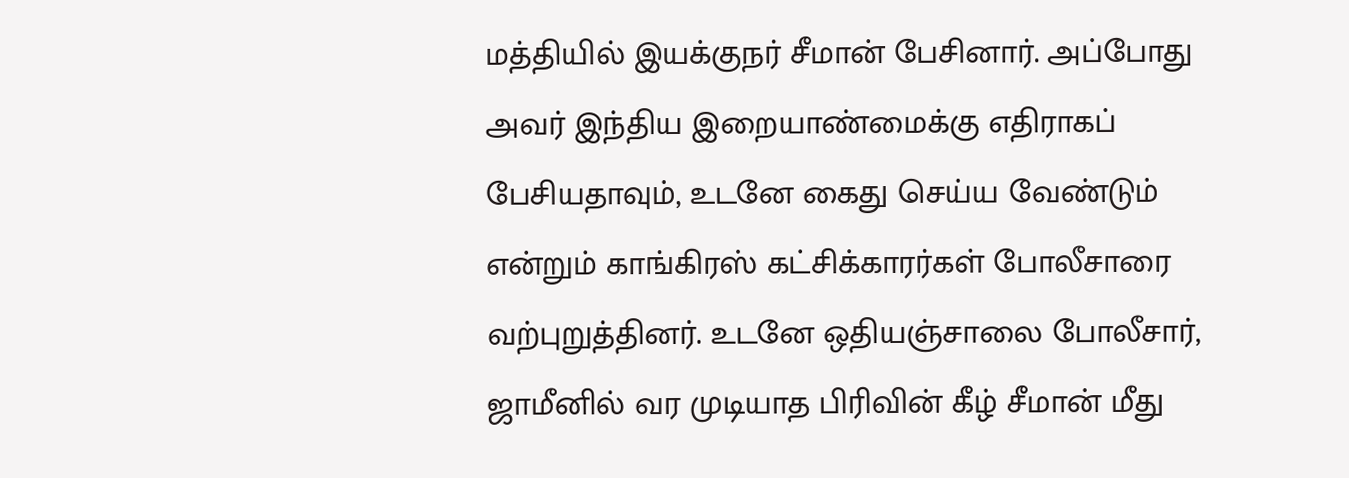மத்தியில் இயக்குநர் சீமான் பேசினார். அப்போது அவர் இந்திய இறையாண்மைக்கு எதிராகப் பேசியதாவும், உடனே கைது செய்ய வேண்டும் என்றும் காங்கிரஸ் கட்சிக்காரர்கள் போலீசாரை வற்புறுத்தினர். உடனே ஒதியஞ்சாலை போலீசார், ஜாமீனில் வர முடியாத பிரிவின் கீழ் சீமான் மீது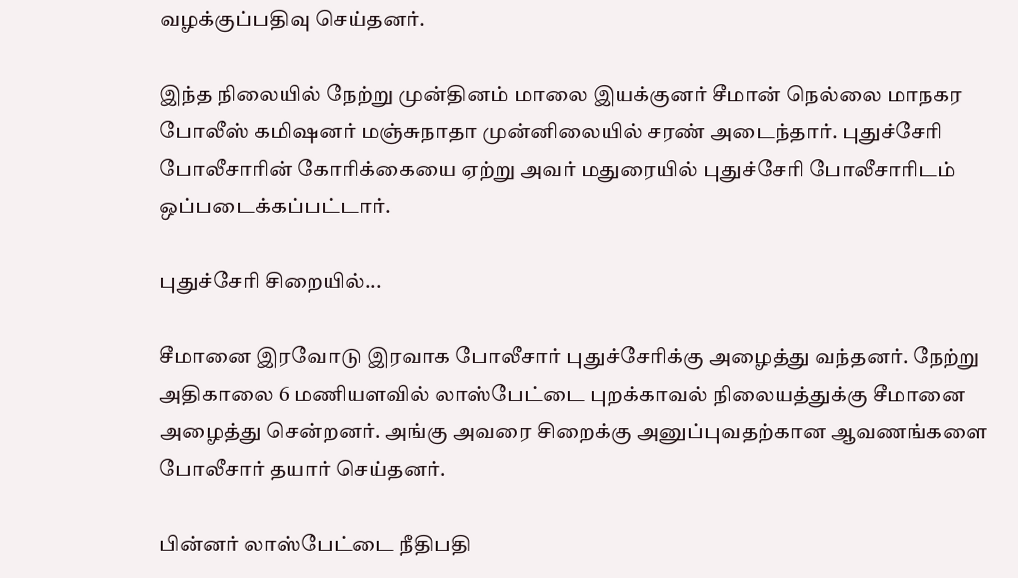வழக்குப்பதிவு செய்தனர்.

இந்த நிலையில் நேற்று முன்தினம் மாலை இயக்குனர் சீமான் நெல்லை மாநகர போலீஸ் கமிஷனர் மஞ்சுநாதா முன்னிலையில் சரண் அடைந்தார். புதுச்சேரி போலீசாரின் கோரிக்கையை ஏற்று அவர் மதுரையில் புதுச்சேரி போலீசாரிடம் ஒப்படைக்கப்பட்டார்.

புதுச்சேரி சிறையில்...

சீமானை இரவோடு இரவாக போலீசார் புதுச்சேரிக்கு அழைத்து வந்தனர். நேற்று அதிகாலை 6 மணியளவில் லாஸ்பேட்டை புறக்காவல் நிலையத்துக்கு சீமானை அழைத்து சென்றனர். அங்கு அவரை சிறைக்கு அனுப்புவதற்கான ஆவணங்களை போலீசார் தயார் செய்தனர்.

பின்னர் லாஸ்பேட்டை நீதிபதி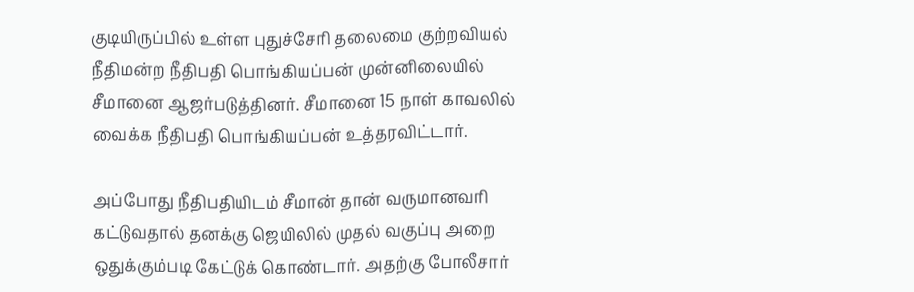குடியிருப்பில் உள்ள புதுச்சேரி தலைமை குற்றவியல் நீதிமன்ற நீதிபதி பொங்கியப்பன் முன்னிலையில் சீமானை ஆஜர்படுத்தினர். சீமானை 15 நாள் காவலில் வைக்க நீதிபதி பொங்கியப்பன் உத்தரவிட்டார்.

அப்போது நீதிபதியிடம் சீமான் தான் வருமானவரி கட்டுவதால் தனக்கு ஜெயிலில் முதல் வகுப்பு அறை ஒதுக்கும்படி கேட்டுக் கொண்டார். அதற்கு போலீசார்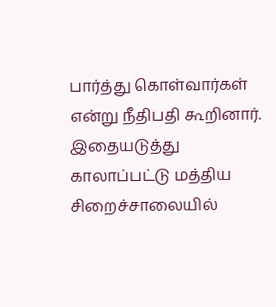பார்த்து கொள்வார்கள் என்று நீதிபதி கூறினார். இதையடுத்து காலாப்பட்டு மத்திய சிறைச்சாலையில்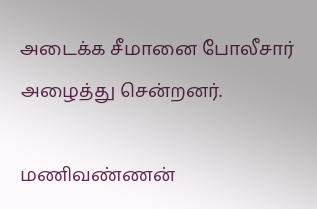அடைக்க சீமானை போலீசார் அழைத்து சென்றனர்.

மணிவண்ணன்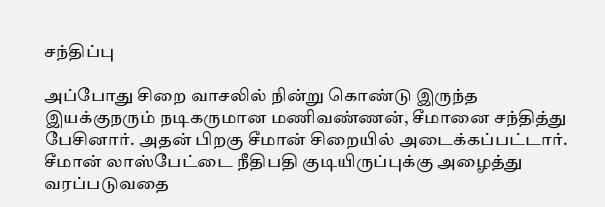சந்திப்பு

அப்போது சிறை வாசலில் நின்று கொண்டு இருந்த இயக்குநரும் நடிகருமான மணிவண்ணன், சீமானை சந்தித்து பேசினார். அதன் பிறகு சீமான் சிறையில் அடைக்கப்பட்டார். சீமான் லாஸ்பேட்டை நீதிபதி குடியிருப்புக்கு அழைத்து வரப்படுவதை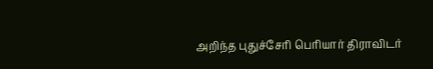அறிந்த புதுச்சேரி பெரியார் திராவிடர்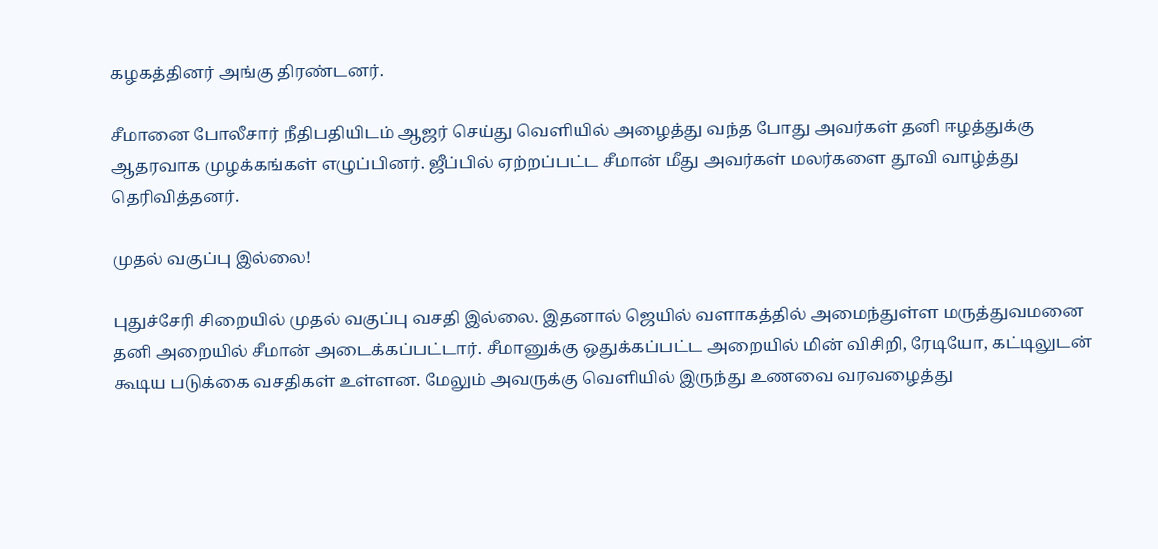கழகத்தினர் அங்கு திரண்டனர்.

சீமானை போலீசார் நீதிபதியிடம் ஆஜர் செய்து வெளியில் அழைத்து வந்த போது அவர்கள் தனி ஈழத்துக்கு ஆதரவாக முழக்கங்கள் எழுப்பினர். ஜீப்பில் ஏற்றப்பட்ட சீமான் மீது அவர்கள் மலர்களை தூவி வாழ்த்து தெரிவித்தனர்.

முதல் வகுப்பு இல்லை!

புதுச்சேரி சிறையில் முதல் வகுப்பு வசதி இல்லை. இதனால் ஜெயில் வளாகத்தில் அமைந்துள்ள மருத்துவமனை தனி அறையில் சீமான் அடைக்கப்பட்டார். சீமானுக்கு ஒதுக்கப்பட்ட அறையில் மின் விசிறி, ரேடியோ, கட்டிலுடன் கூடிய படுக்கை வசதிகள் உள்ளன. மேலும் அவருக்கு வெளியில் இருந்து உணவை வரவழைத்து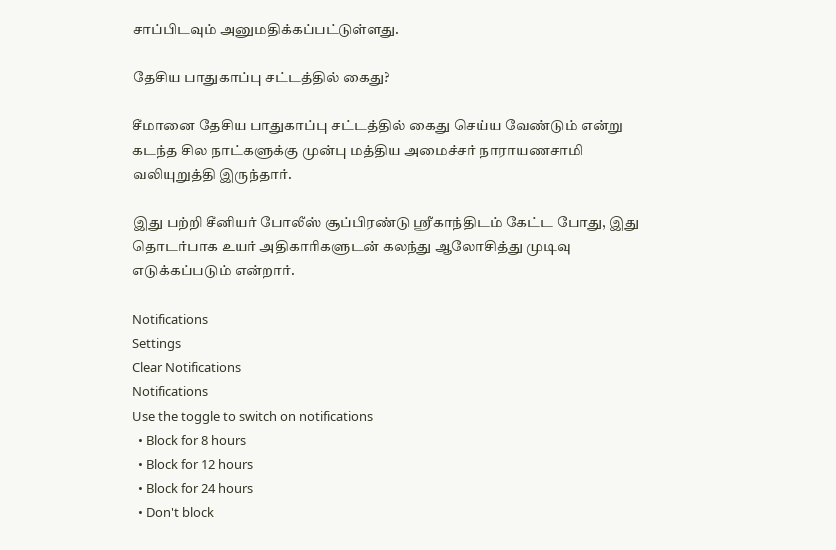சாப்பிடவும் அனுமதிக்கப்பட்டுள்ளது.

தேசிய பாதுகாப்பு சட்டத்தில் கைது?

சீமானை தேசிய பாதுகாப்பு சட்டத்தில் கைது செய்ய வேண்டும் என்று கடந்த சில நாட்களுக்கு முன்பு மத்திய அமைச்சர் நாராயணசாமி வலியுறுத்தி இருந்தார்.

இது பற்றி சீனியர் போலீஸ் சூப்பிரண்டு ஸ்ரீகாந்திடம் கேட்ட போது, இது தொடர்பாக உயர் அதிகாரிகளுடன் கலந்து ஆலோசித்து முடிவு எடுக்கப்படும் என்றார்.

Notifications
Settings
Clear Notifications
Notifications
Use the toggle to switch on notifications
  • Block for 8 hours
  • Block for 12 hours
  • Block for 24 hours
  • Don't block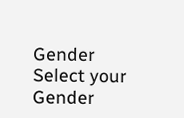Gender
Select your Gender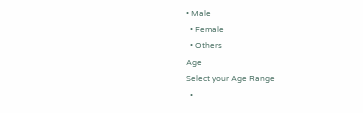• Male
  • Female
  • Others
Age
Select your Age Range
  •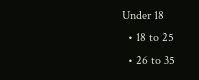Under 18
  • 18 to 25
  • 26 to 35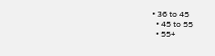• 36 to 45
  • 45 to 55
  • 55+